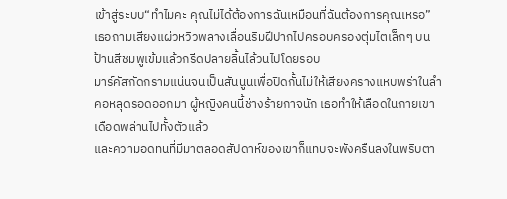เข้าสู่ระบบ“ทำไมคะ คุณไม่ได้ต้องการฉันเหมือนที่ฉันต้องการคุณเหรอ” เธอถามเสียงแผ่วหวิวพลางเลื่อนริมฝีปากไปครอบครองตุ่มไตเล็กๆ บนป้านสีชมพูเข้มแล้วกรีดปลายลิ้นไล้วนไปโดยรอบ
มาร์คัสกัดกรามแน่นจนเป็นสันนูนเพื่อปิดกั้นไม่ให้เสียงครางแหบพร่าในลำคอหลุดรอดออกมา ผู้หญิงคนนี้ช่างร้ายกาจนัก เธอทำให้เลือดในกายเขาเดือดพล่านไปทั้งตัวแล้ว
และความอดทนที่มีมาตลอดสัปดาห์ของเขาก็แทบจะพังครืนลงในพริบตา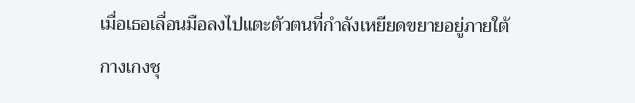เมื่อเธอเลื่อนมือลงไปแตะตัวตนที่กำลังเหยียดขยายอยู่ภายใต้กางเกงชุ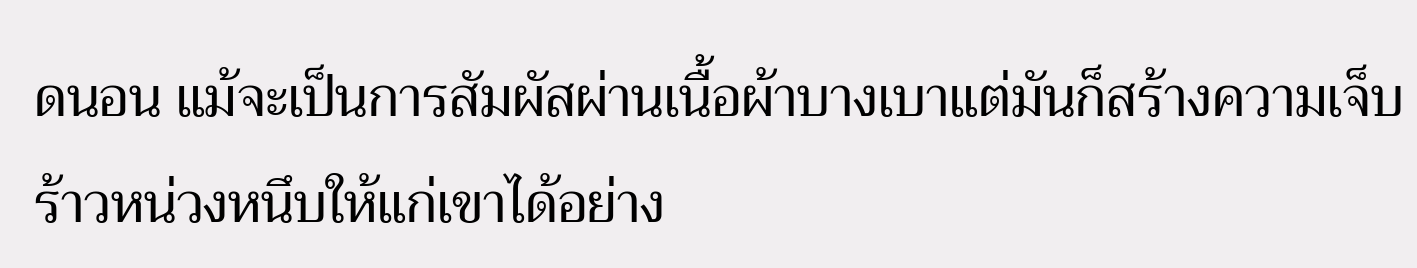ดนอน แม้จะเป็นการสัมผัสผ่านเนื้อผ้าบางเบาแต่มันก็สร้างความเจ็บร้าวหน่วงหนึบให้แก่เขาได้อย่าง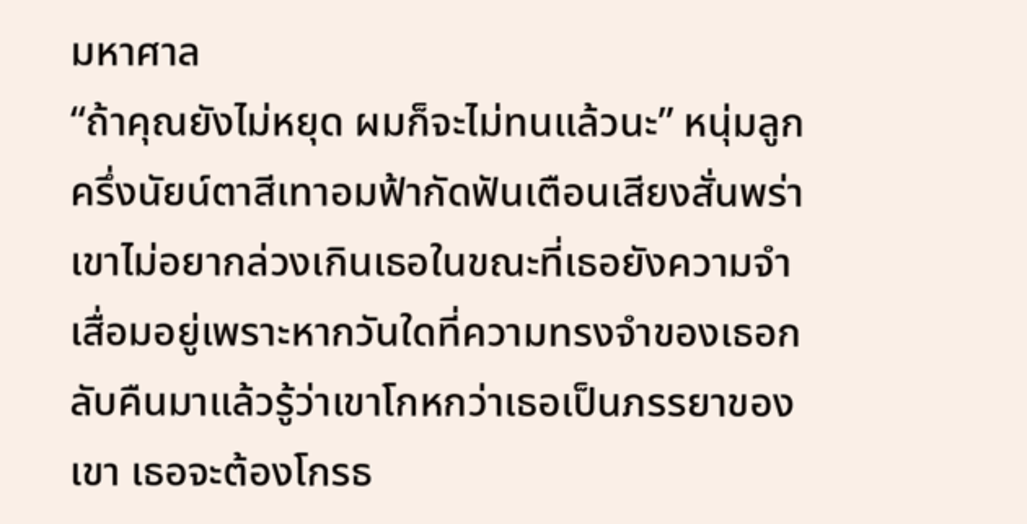มหาศาล
“ถ้าคุณยังไม่หยุด ผมก็จะไม่ทนแล้วนะ” หนุ่มลูกครึ่งนัยน์ตาสีเทาอมฟ้ากัดฟันเตือนเสียงสั่นพร่า เขาไม่อยากล่วงเกินเธอในขณะที่เธอยังความจำเสื่อมอยู่เพราะหากวันใดที่ความทรงจำของเธอกลับคืนมาแล้วรู้ว่าเขาโกหกว่าเธอเป็นภรรยาของเขา เธอจะต้องโกรธ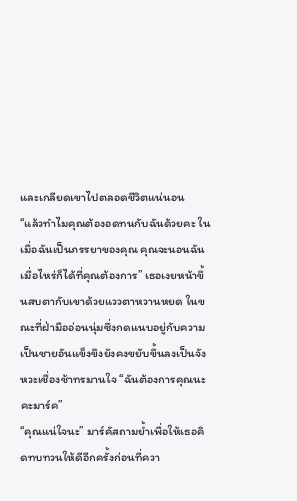และเกลียดเขาไปตลอดชีวิตแน่นอน
“แล้วทำไมคุณต้องอดทนกับฉันด้วยคะ ในเมื่อฉันเป็นภรรยาของคุณ คุณจะนอนฉันเมื่อไหร่ก็ได้ที่คุณต้องการ” เธอเงยหน้าขึ้นสบตากับเขาด้วยแววตาหวานหยด ในขณะที่ฝ่ามืออ่อนนุ่มซึ่งกดแนบอยู่กับความเป็นชายอันแข็งขึงยังคงขยับขึ้นลงเป็นจังหวะเชื่องช้าทรมานใจ “ฉันต้องการคุณนะคะมาร์ค”
“คุณแน่ใจนะ” มาร์คัสถามย้ำเพื่อให้เธอคิดทบทวนให้ดีอีกครั้งก่อนที่ควา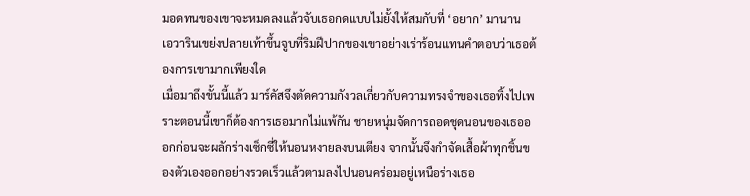มอดทนของเขาจะหมดลงแล้วจับเธอกดแบบไม่ยั้งให้สมกับที่ ‘อยาก’ มานาน
เอวารินเขย่งปลายเท้าขึ้นจูบที่ริมฝีปากของเขาอย่างเร่าร้อนแทนคำตอบว่าเธอต้องการเขามากเพียงใด
เมื่อมาถึงขั้นนี้แล้ว มาร์คัสจึงตัดความกังวลเกี่ยวกับความทรงจำของเธอทิ้งไปเพราะตอนนี้เขาก็ต้องการเธอมากไม่แพ้กัน ชายหนุ่มจัดการถอดชุดนอนของเธอออกก่อนจะผลักร่างเซ็กซี่ให้นอนหงายลงบนเตียง จากนั้นจึงกำจัดเสื้อผ้าทุกชิ้นของตัวเองออกอย่างรวดเร็วแล้วตามลงไปนอนคร่อมอยู่เหนือร่างเธอ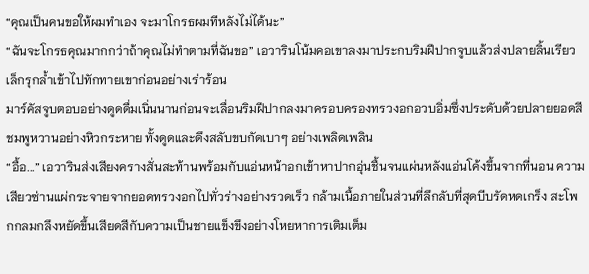“คุณเป็นคนขอให้ผมทำเอง จะมาโกรธผมทีหลังไม่ได้นะ”
“ฉันจะโกรธคุณมากกว่าถ้าคุณไม่ทำตามที่ฉันขอ” เอวารินโน้มคอเขาลงมาประกบริมฝีปากจูบแล้วส่งปลายลิ้นเรียวเล็กรุกล้ำเข้าไปทักทายเขาก่อนอย่างเร่าร้อน
มาร์คัสจูบตอบอย่างดูดดื่มเนิ่นนานก่อนจะเลื่อนริมฝีปากลงมาครอบครองทรวงอกอวบอิ่มซึ่งประดับด้วยปลายยอดสีชมพูหวานอย่างหิวกระหาย ทั้งดูดและดึงสลับขบกัดเบาๆ อย่างเพลิดเพลิน
“อื้อ...” เอวารินส่งเสียงครางสั่นสะท้านพร้อมกับแอ่นหน้าอกเข้าหาปากอุ่นชื้นจนแผ่นหลังแอ่นโค้งขึ้นจากที่นอน ความเสียวซ่านแผ่กระจายจากยอดทรวงอกไปทั่วร่างอย่างรวดเร็ว กล้ามเนื้อภายในส่วนที่ลึกลับที่สุดบีบรัดหดเกร็ง สะโพกกลมกลึงหยัดขึ้นเสียดสีกับความเป็นชายแข็งขึงอย่างโหยหาการเติมเต็ม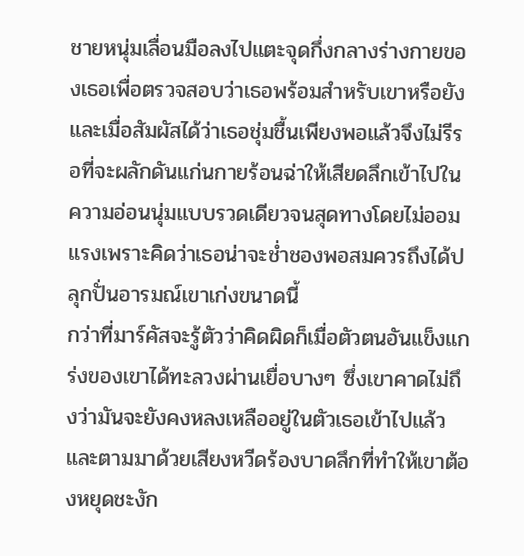ชายหนุ่มเลื่อนมือลงไปแตะจุดกึ่งกลางร่างกายของเธอเพื่อตรวจสอบว่าเธอพร้อมสำหรับเขาหรือยัง และเมื่อสัมผัสได้ว่าเธอชุ่มชื้นเพียงพอแล้วจึงไม่รีรอที่จะผลักดันแก่นกายร้อนฉ่าให้เสียดลึกเข้าไปในความอ่อนนุ่มแบบรวดเดียวจนสุดทางโดยไม่ออมแรงเพราะคิดว่าเธอน่าจะช่ำชองพอสมควรถึงได้ปลุกปั่นอารมณ์เขาเก่งขนาดนี้
กว่าที่มาร์คัสจะรู้ตัวว่าคิดผิดก็เมื่อตัวตนอันแข็งแกร่งของเขาได้ทะลวงผ่านเยื่อบางๆ ซึ่งเขาคาดไม่ถึงว่ามันจะยังคงหลงเหลืออยู่ในตัวเธอเข้าไปแล้ว และตามมาด้วยเสียงหวีดร้องบาดลึกที่ทำให้เขาต้องหยุดชะงัก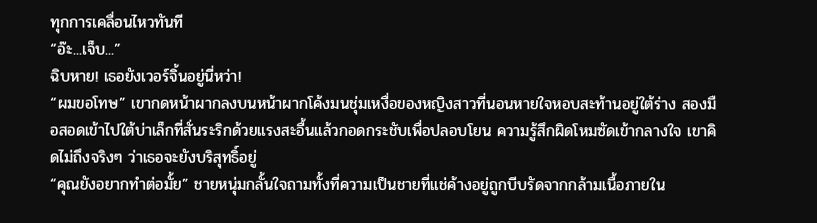ทุกการเคลื่อนไหวทันที
“อ๊ะ...เจ็บ...”
ฉิบหาย! เธอยังเวอร์จิ้นอยู่นี่หว่า!
“ผมขอโทษ” เขากดหน้าผากลงบนหน้าผากโค้งมนชุ่มเหงื่อของหญิงสาวที่นอนหายใจหอบสะท้านอยู่ใต้ร่าง สองมือสอดเข้าไปใต้บ่าเล็กที่สั่นระริกด้วยแรงสะอื้นแล้วกอดกระชับเพื่อปลอบโยน ความรู้สึกผิดโหมซัดเข้ากลางใจ เขาคิดไม่ถึงจริงๆ ว่าเธอจะยังบริสุทธิ์อยู่
“คุณยังอยากทำต่อมั้ย” ชายหนุ่มกลั้นใจถามทั้งที่ความเป็นชายที่แช่ค้างอยู่ถูกบีบรัดจากกล้ามเนื้อภายใน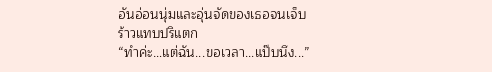อันอ่อนนุ่มและอุ่นจัดของเธอจนเจ็บร้าวแทบปริแตก
“ทำค่ะ…แต่ฉัน...ขอเวลา...แป๊บนึง...”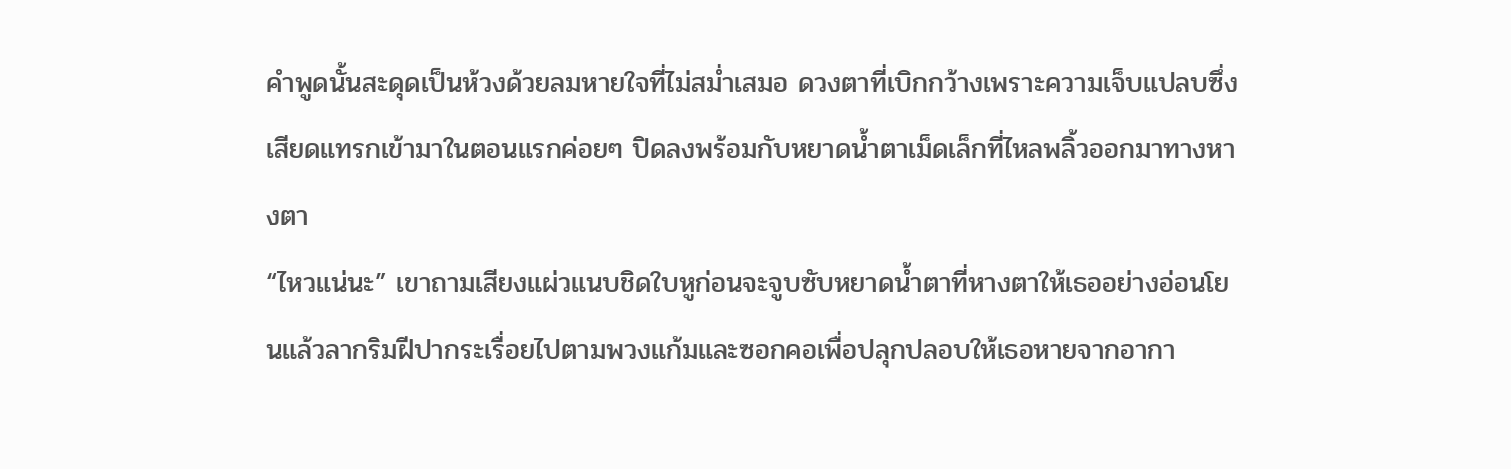คำพูดนั้นสะดุดเป็นห้วงด้วยลมหายใจที่ไม่สม่ำเสมอ ดวงตาที่เบิกกว้างเพราะความเจ็บแปลบซึ่งเสียดแทรกเข้ามาในตอนแรกค่อยๆ ปิดลงพร้อมกับหยาดน้ำตาเม็ดเล็กที่ไหลพลิ้วออกมาทางหางตา
“ไหวแน่นะ” เขาถามเสียงแผ่วแนบชิดใบหูก่อนจะจูบซับหยาดน้ำตาที่หางตาให้เธออย่างอ่อนโยนแล้วลากริมฝีปากระเรื่อยไปตามพวงแก้มและซอกคอเพื่อปลุกปลอบให้เธอหายจากอากา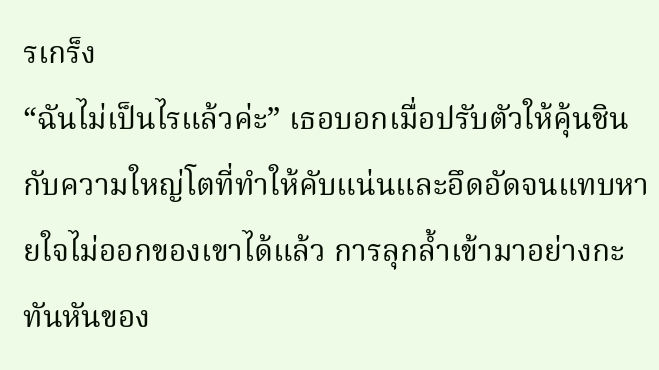รเกร็ง
“ฉันไม่เป็นไรแล้วค่ะ” เธอบอกเมื่อปรับตัวให้คุ้นชินกับความใหญ่โตที่ทำให้คับแน่นและอึดอัดจนแทบหายใจไม่ออกของเขาได้แล้ว การลุกล้ำเข้ามาอย่างกะทันหันของ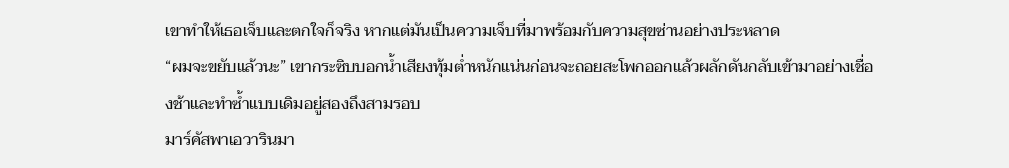เขาทำให้เธอเจ็บและตกใจก็จริง หากแต่มันเป็นความเจ็บที่มาพร้อมกับความสุขซ่านอย่างประหลาด
“ผมจะขยับแล้วนะ” เขากระซิบบอกน้ำเสียงทุ้มต่ำหนักแน่นก่อนจะถอยสะโพกออกแล้วผลักดันกลับเข้ามาอย่างเชื่องช้าและทำซ้ำแบบเดิมอยู่สองถึงสามรอบ
มาร์คัสพาเอวารินมา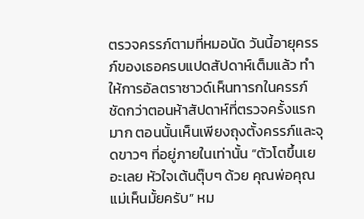ตรวจครรภ์ตามที่หมอนัด วันนี้อายุครรภ์ของเธอครบแปดสัปดาห์เต็มแล้ว ทำให้การอัลตราซาวด์เห็นทารกในครรภ์ชัดกว่าตอนห้าสัปดาห์ที่ตรวจครั้งแรกมาก ตอนนั้นเห็นเพียงถุงตั้งครรภ์และจุดขาวๆ ที่อยู่ภายในเท่านั้น “ตัวโตขึ้นเยอะเลย หัวใจเต้นตุ๊บๆ ด้วย คุณพ่อคุณแม่เห็นมั้ยครับ” หม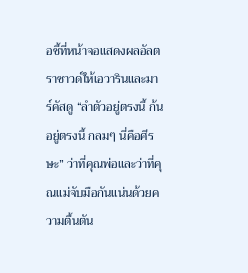อชี้ที่หน้าจอแสดงผลอัลตราซาวด์ให้เอวารินและมาร์คัสดู “ลำตัวอยู่ตรงนี้ ก้นอยู่ตรงนี้ กลมๆ นี่คือศีรษะ” ว่าที่คุณพ่อและว่าที่คุณแม่จับมือกันแน่นด้วยความตื้นตัน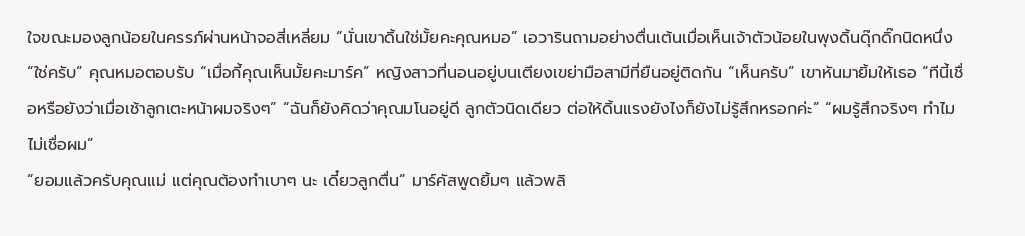ใจขณะมองลูกน้อยในครรภ์ผ่านหน้าจอสี่เหลี่ยม “นั่นเขาดิ้นใช่มั้ยคะคุณหมอ” เอวารินถามอย่างตื่นเต้นเมื่อเห็นเจ้าตัวน้อยในพุงดิ้นดุ๊กดิ๊กนิดหนึ่ง “ใช่ครับ” คุณหมอตอบรับ “เมื่อกี้คุณเห็นมั้ยคะมาร์ค” หญิงสาวที่นอนอยู่บนเตียงเขย่ามือสามีที่ยืนอยู่ติดกัน “เห็นครับ” เขาหันมายิ้มให้เธอ “ทีนี้เชื่อหรือยังว่าเมื่อเช้าลูกเตะหน้าผมจริงๆ” “ฉันก็ยังคิดว่าคุณมโนอยู่ดี ลูกตัวนิดเดียว ต่อให้ดิ้นแรงยังไงก็ยังไม่รู้สึกหรอกค่ะ” “ผมรู้สึกจริงๆ ทำไมไม่เชื่อผม”
“ยอมแล้วครับคุณแม่ แต่คุณต้องทำเบาๆ นะ เดี๋ยวลูกตื่น” มาร์คัสพูดยิ้มๆ แล้วพลิ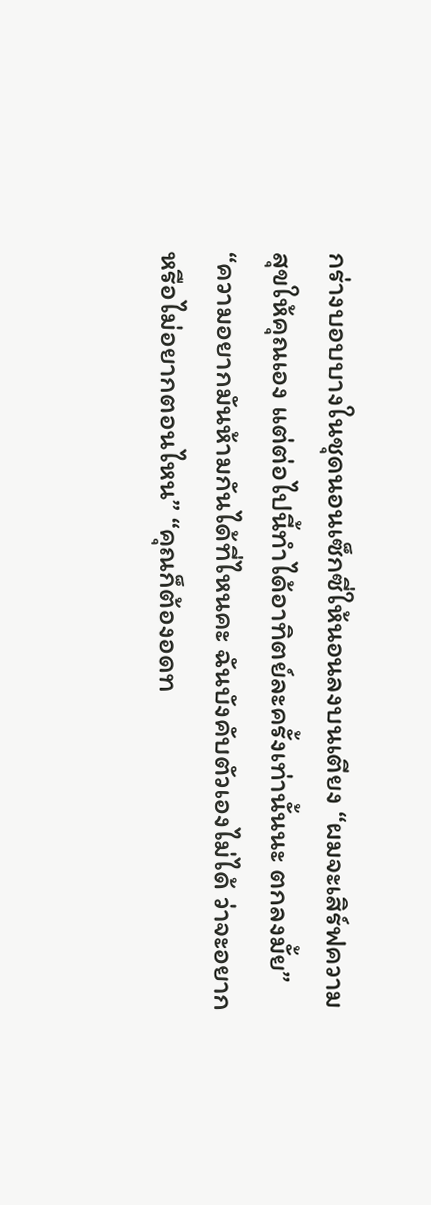กร่างบอบบางในชุดนอนเซ็กซี่ให้นอนลงบนเตียง “ผมจะเสิร์ฟความสุขให้คุณเอง แต่ต่อไปนี้ทำได้อาทิตย์ละครั้งเท่านั้นนะ ตกลงมั้ย” “ความอยากมันห้ามกันได้ที่ไหนคะ ฉันบังคับตัวเองไม่ได้ ว่าจะอยากหรือไม่อยากตอนไหน” “คุณก็ต้องอดท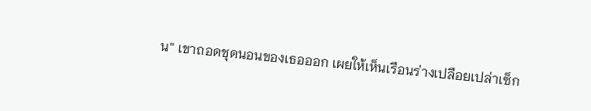น” เขาถอดชุดนอนของเธอออก เผยให้เห็นเรือนร่างเปลือยเปล่าเซ็ก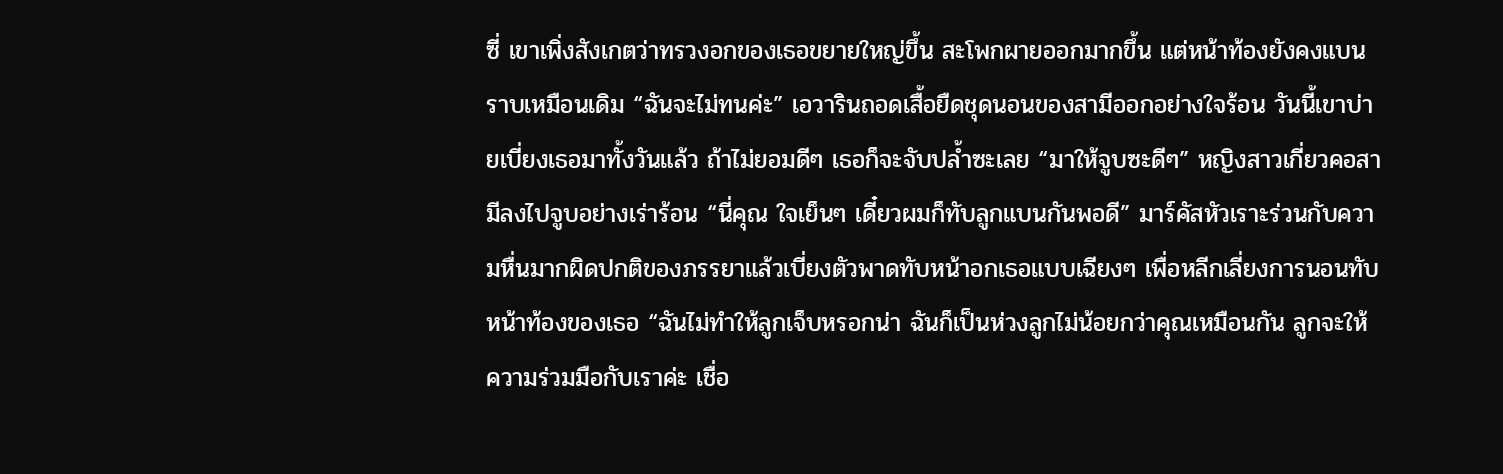ซี่ เขาเพิ่งสังเกตว่าทรวงอกของเธอขยายใหญ่ขึ้น สะโพกผายออกมากขึ้น แต่หน้าท้องยังคงแบนราบเหมือนเดิม “ฉันจะไม่ทนค่ะ” เอวารินถอดเสื้อยืดชุดนอนของสามีออกอย่างใจร้อน วันนี้เขาบ่ายเบี่ยงเธอมาทั้งวันแล้ว ถ้าไม่ยอมดีๆ เธอก็จะจับปล้ำซะเลย “มาให้จูบซะดีๆ” หญิงสาวเกี่ยวคอสามีลงไปจูบอย่างเร่าร้อน “นี่คุณ ใจเย็นๆ เดี๋ยวผมก็ทับลูกแบนกันพอดี” มาร์คัสหัวเราะร่วนกับความหื่นมากผิดปกติของภรรยาแล้วเบี่ยงตัวพาดทับหน้าอกเธอแบบเฉียงๆ เพื่อหลีกเลี่ยงการนอนทับหน้าท้องของเธอ “ฉันไม่ทำให้ลูกเจ็บหรอกน่า ฉันก็เป็นห่วงลูกไม่น้อยกว่าคุณเหมือนกัน ลูกจะให้ความร่วมมือกับเราค่ะ เชื่อ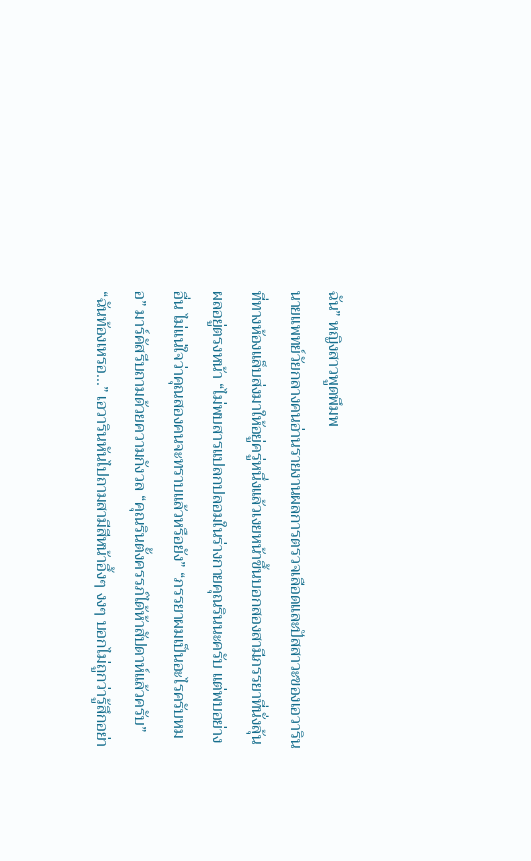ฉัน” หญิงสาวพูดพึมพ
นายแพทย์วัยกลางคนอ่านรายงานผลการตรวจเลือดและปัสสาวะของเอวารินที่ทางห้องแล็บส่งมาให้อยู่ครู่หนึ่งแล้วเงยหน้าขึ้นบอกสองสามีภรรยาที่นั่งลุ้นผลอยู่ตรงหน้า “ไม่พบสารแปลกปลอมในร่างกายคุณรินนะครับ แต่พบอย่างอื่น ไม่แน่ใจว่าคุณสองคนจะทราบแล้วหรือยัง” “ภรรยาผมเป็นอะไรครับหมอ” มาร์คัสรีบถามด้วยความกังวล “คุณรินตั้งครรภ์ได้ห้าสัปดาห์แล้วครับ” “ฉันท้องเหรอ...” เอวารินหันไปถามสามีสีหน้าอึ้งๆ งงๆ บอกไม่ถูกว่ารู้สึกอย่า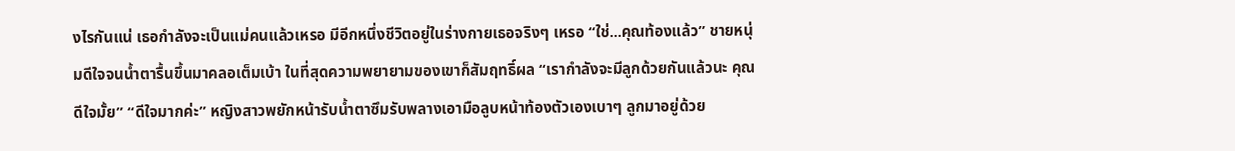งไรกันแน่ เธอกำลังจะเป็นแม่คนแล้วเหรอ มีอีกหนึ่งชีวิตอยู่ในร่างกายเธอจริงๆ เหรอ “ใช่...คุณท้องแล้ว” ชายหนุ่มดีใจจนน้ำตารื้นขึ้นมาคลอเต็มเบ้า ในที่สุดความพยายามของเขาก็สัมฤทธิ์ผล “เรากำลังจะมีลูกด้วยกันแล้วนะ คุณดีใจมั้ย” “ดีใจมากค่ะ” หญิงสาวพยักหน้ารับน้ำตาซึมรับพลางเอามือลูบหน้าท้องตัวเองเบาๆ ลูกมาอยู่ด้วย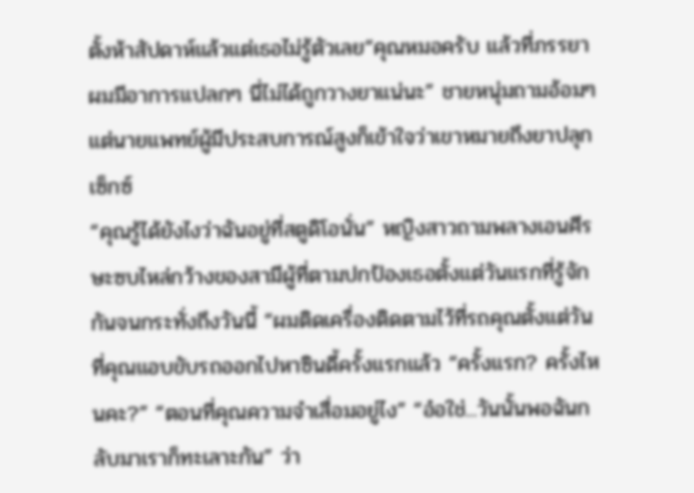ตั้งห้าสัปดาห์แล้วแต่เธอไม่รู้ตัวเลย“คุณหมอครับ แล้วที่ภรรยาผมมีอาการแปลกๆ นี่ไม่ได้ถูกวางยาแน่นะ” ชายหนุ่มถามอ้อมๆ แต่นายแพทย์ผู้มีประสบการณ์สูงก็เข้าใจว่าเขาหมายถึงยาปลุกเซ็กซ์
“คุณรู้ได้ยังไงว่าฉันอยู่ที่สตูดิโอนั่น” หญิงสาวถามพลางเอนศีรษะซบไหล่กว้างของสามีผู้ที่ตามปกป้องเธอตั้งแต่วันแรกที่รู้จักกันจนกระทั่งถึงวันนี้ “ผมติดเครื่องติดตามไว้ที่รถคุณตั้งแต่วันที่คุณแอบขับรถออกไปหาซินดี้ครั้งแรกแล้ว “ครั้งแรก? ครั้งไหนคะ?” “ตอนที่คุณความจำเสื่อมอยู่ไง” “อ๋อใช่...วันนั้นพอฉันกลับมาเราก็ทะเลาะกัน” ว่า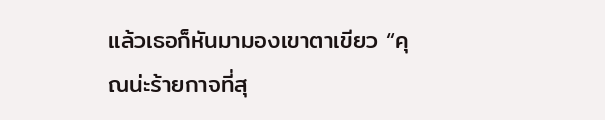แล้วเธอก็หันมามองเขาตาเขียว “คุณน่ะร้ายกาจที่สุ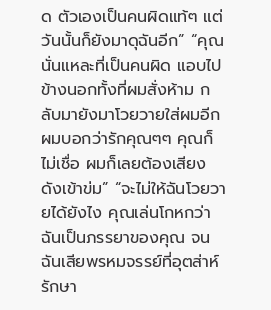ด ตัวเองเป็นคนผิดแท้ๆ แต่วันนั้นก็ยังมาดุฉันอีก” “คุณนั่นแหละที่เป็นคนผิด แอบไปข้างนอกทั้งที่ผมสั่งห้าม กลับมายังมาโวยวายใส่ผมอีก ผมบอกว่ารักคุณๆๆ คุณก็ไม่เชื่อ ผมก็เลยต้องเสียงดังเข้าข่ม” “จะไม่ให้ฉันโวยวายได้ยังไง คุณเล่นโกหกว่าฉันเป็นภรรยาของคุณ จนฉันเสียพรหมจรรย์ที่อุตส่าห์รักษา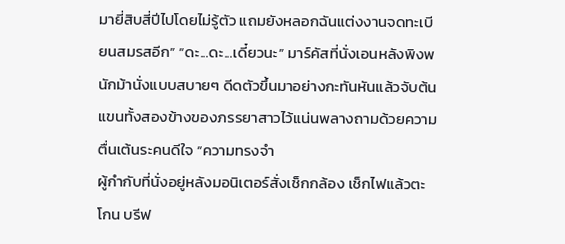มายี่สิบสี่ปีไปโดยไม่รู้ตัว แถมยังหลอกฉันแต่งงานจดทะเบียนสมรสอีก” “ดะ...ดะ...เดี๋ยวนะ” มาร์คัสที่นั่งเอนหลังพิงพนักม้านั่งแบบสบายๆ ดีดตัวขึ้นมาอย่างกะทันหันแล้วจับต้นแขนทั้งสองข้างของภรรยาสาวไว้แน่นพลางถามด้วยความตื่นเต้นระคนดีใจ “ความทรงจำ
ผู้กำกับที่นั่งอยู่หลังมอนิเตอร์สั่งเช็กกล้อง เช็กไฟแล้วตะโกน บรีฟ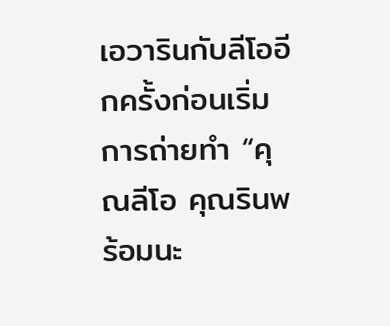เอวารินกับลีโออีกครั้งก่อนเริ่มการถ่ายทำ “คุณลีโอ คุณรินพร้อมนะ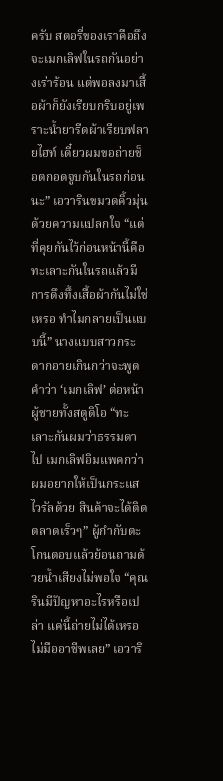ครับ สตอรี่ของเราคือถึงจะเมกเลิฟในรถกันอย่างเร่าร้อน แต่พอลงมาเสื้อผ้าก็ยังเรียบกริบอยู่เพราะน้ำยารีดผ้าเรียบฟลายไฮท์ เดี๋ยวผมขอถ่ายช็อตกอดจูบกันในรถก่อนนะ” เอวารินขมวดคิ้วมุ่นด้วยความแปลกใจ “แต่ที่คุยกันไว้ก่อนหน้านี้คือทะเลาะกันในรถแล้วมีการดึงทึ้งเสื้อผ้ากันไม่ใช่เหรอ ทำไมกลายเป็นแบบนี้” นางแบบสาวกระดากอายเกินกว่าจะพูดคำว่า ‘เมกเลิฟ’ ต่อหน้าผู้ชายทั้งสตูดิโอ “ทะเลาะกันผมว่าธรรมดาไป เมกเลิฟอิมแพคกว่า ผมอยากให้เป็นกระแสไวรัลด้วย สินค้าจะได้ติดตลาดเร็วๆ” ผู้กำกับตะโกนตอบแล้วย้อนถามด้วยน้ำเสียงไม่พอใจ “คุณรินมีปัญหาอะไรหรือเปล่า แค่นี้ถ่ายไม่ได้เหรอ ไม่มืออาชีพเลย” เอวาริ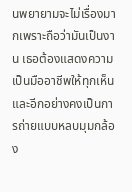นพยายามจะไม่เรื่องมากเพราะถือว่ามันเป็นงาน เธอต้องแสดงความเป็นมืออาชีพให้ทุกเห็น และอีกอย่างคงเป็นการถ่ายแบบหลบมุมกล้อง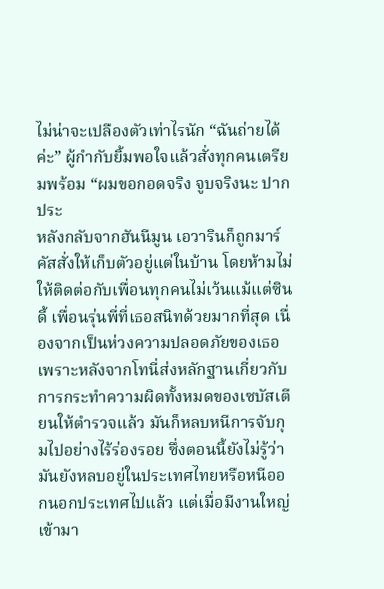ไม่น่าจะเปลืองตัวเท่าไรนัก “ฉันถ่ายได้ค่ะ” ผู้กำกับยิ้มพอใจแล้วสั่งทุกคนเตรียมพร้อม “ผมขอกอดจริง จูบจริงนะ ปากประ
หลังกลับจากฮันนีมูน เอวารินก็ถูกมาร์คัสสั่งให้เก็บตัวอยู่แต่ในบ้าน โดยห้ามไม่ให้ติดต่อกับเพื่อนทุกคนไม่เว้นแม้แต่ซินดี้ เพื่อนรุ่นพี่ที่เธอสนิทด้วยมากที่สุด เนื่องจากเป็นห่วงความปลอดภัยของเธอ เพราะหลังจากโทนี่ส่งหลักฐานเกี่ยวกับการกระทำความผิดทั้งหมดของเซบัสเตียนให้ตำรวจแล้ว มันก็หลบหนีการจับกุมไปอย่างไร้ร่องรอย ซึ่งตอนนี้ยังไม่รู้ว่ามันยังหลบอยู่ในประเทศไทยหรือหนีออกนอกประเทศไปแล้ว แต่เมื่อมีงานใหญ่เข้ามา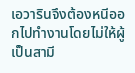เอวารินจึงต้องหนีออกไปทำงานโดยไม่ให้ผู้เป็นสามี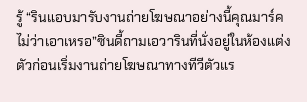รู้ “รินแอบมารับงานถ่ายโฆษณาอย่างนี้คุณมาร์คไม่ว่าเอาเหรอ”ซินดี้ถามเอวารินที่นั่งอยู่ในห้องแต่งตัวก่อนเริ่มงานถ่ายโฆษณาทางทีวีตัวแร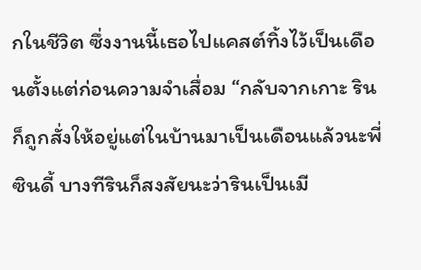กในชีวิต ซึ่งงานนี้เธอไปแคสต์ทิ้งไว้เป็นเดือนตั้งแต่ก่อนความจำเสื่อม “กลับจากเกาะ รินก็ถูกสั่งให้อยู่แต่ในบ้านมาเป็นเดือนแล้วนะพี่ซินดี้ บางทีรินก็สงสัยนะว่ารินเป็นเมี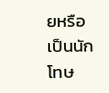ยหรือเป็นนักโทษ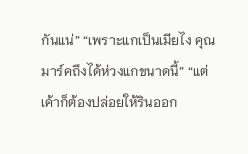กันแน่” “เพราะแกเป็นเมียไง คุณมาร์คถึงได้ห่วงแกขนาดนี้” “แต่เค้าก็ต้องปล่อยให้รินออก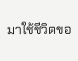มาใช้ชีวิตขอ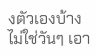งตัวเองบ้าง ไม่ใช่วันๆ เอา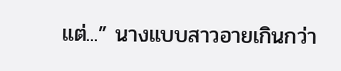แต่...” นางแบบสาวอายเกินกว่า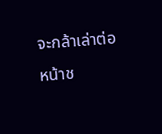จะกล้าเล่าต่อหน้าช